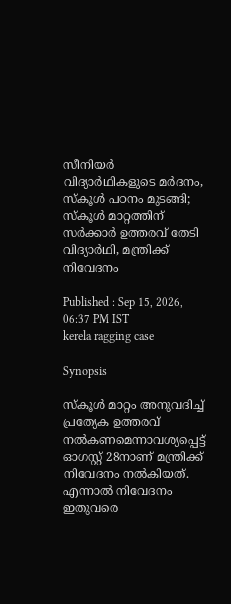സീനിയർ വിദ്യാർഥികളുടെ മർദനം, സ്കൂൾ പഠനം മുടങ്ങി; സ്കൂൾ മാറ്റത്തിന് സർക്കാർ ഉത്തരവ് തേടി വിദ്യാർഥി, മന്ത്രിക്ക് നിവേദനം

Published : Sep 15, 2026, 06:37 PM IST
kerela ragging case

Synopsis

സ്കൂൾ മാറ്റം അനുവദിച്ച് പ്രത്യേക ഉത്തരവ് നൽകണമെന്നാവശ്യപ്പെട്ട് ഓഗസ്റ്റ് 28നാണ് മന്ത്രിക്ക് നിവേദനം നൽകിയത്. എന്നാൽ നിവേദനം ഇതുവരെ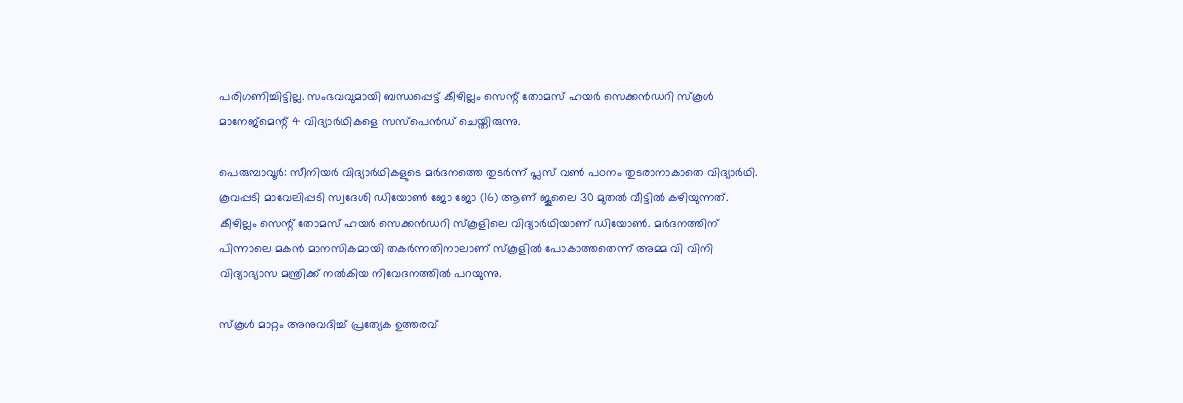പരിഗണിച്ചിട്ടില്ല. സംഭവവുമായി ബന്ധപ്പെട്ട് കീഴില്ലം സെന്റ് തോമസ് ഹയർ സെക്കൻഡറി സ്കൂൾ മാനേജ്മെന്റ് 4 വിദ്യാർഥികളെ സസ്പെൻഡ് ചെയ്തിരുന്നു.

പെരുമ്പാവൂർ: സീനിയർ വിദ്യാർഥികളുടെ മർദനത്തെ തുടർന്ന് പ്ലസ് വൺ പഠനം തുടരാനാകാതെ വിദ്യാർഥി. കൂവപ്പടി മാവേലിപ്പടി സ്വദേശി ഡിയോൺ ജോ ജോ (16) ആണ് ജൂലൈ 30 മുതൽ വീട്ടിൽ കഴിയുന്നത്. കീഴില്ലം സെന്റ് തോമസ് ഹയർ സെക്കൻഡറി സ്കൂളിലെ വിദ്യാർഥിയാണ് ഡിയോൺ. മർദനത്തിന് പിന്നാലെ മകൻ മാനസികമായി തകർന്നതിനാലാണ് സ്കൂളിൽ പോകാത്തതെന്ന് അമ്മ വി വിനി വിദ്യാഭ്യാസ മന്ത്രിക്ക് നൽകിയ നിവേദനത്തിൽ പറയുന്നു.

സ്കൂൾ മാറ്റം അനുവദിച്ച് പ്രത്യേക ഉത്തരവ്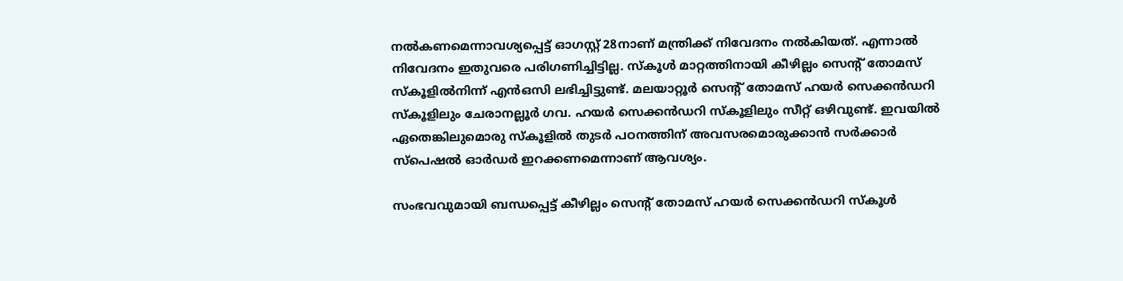നൽകണമെന്നാവശ്യപ്പെട്ട് ഓഗസ്റ്റ് 28നാണ് മന്ത്രിക്ക് നിവേദനം നൽകിയത്. എന്നാൽ നിവേദനം ഇതുവരെ പരിഗണിച്ചിട്ടില്ല. സ്കൂൾ മാറ്റത്തിനായി കീഴില്ലം സെന്റ് തോമസ് സ്കൂളിൽനിന്ന് എൻഒസി ലഭിച്ചിട്ടുണ്ട്. മലയാറ്റൂർ സെന്റ് തോമസ് ഹയർ സെക്കൻഡറി സ്കൂളിലും ചേരാനല്ലൂർ ഗവ. ഹയർ സെക്കൻഡറി സ്കൂളിലും സീറ്റ് ഒഴിവുണ്ട്. ഇവയിൽ ഏതെങ്കിലുമൊരു സ്കൂളിൽ തുടർ പഠനത്തിന് അവസരമൊരുക്കാൻ സർക്കാർ സ്പെഷൽ ഓർഡർ ഇറക്കണമെന്നാണ് ആവശ്യം.

സംഭവവുമായി ബന്ധപ്പെട്ട് കീഴില്ലം സെന്റ് തോമസ് ഹയർ സെക്കൻഡറി സ്കൂൾ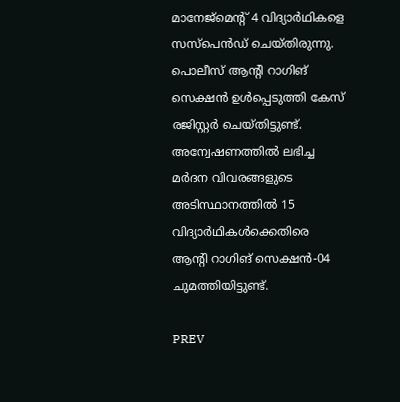മാനേജ്മെന്റ് 4 വിദ്യാർഥികളെ സസ്പെൻഡ് ചെയ്തിരുന്നു. പൊലീസ് ആന്റി റാഗിങ് സെക്ഷൻ ഉൾപ്പെടുത്തി കേസ് രജിസ്റ്റർ ചെയ്തിട്ടുണ്ട്. അന്വേഷണത്തിൽ ലഭിച്ച മർദന വിവരങ്ങളുടെ അടിസ്ഥാനത്തിൽ 15 വിദ്യാർഥികൾക്കെതിരെ ആന്റി റാഗിങ് സെക്ഷൻ-04 ചുമത്തിയിട്ടുണ്ട്.

PREV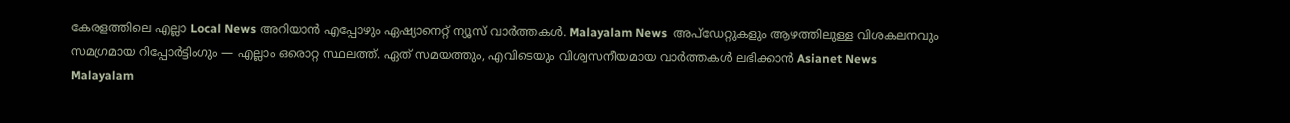കേരളത്തിലെ എല്ലാ Local News അറിയാൻ എപ്പോഴും ഏഷ്യാനെറ്റ് ന്യൂസ് വാർത്തകൾ. Malayalam News  അപ്‌ഡേറ്റുകളും ആഴത്തിലുള്ള വിശകലനവും സമഗ്രമായ റിപ്പോർട്ടിംഗും — എല്ലാം ഒരൊറ്റ സ്ഥലത്ത്. ഏത് സമയത്തും, എവിടെയും വിശ്വസനീയമായ വാർത്തകൾ ലഭിക്കാൻ Asianet News Malayalam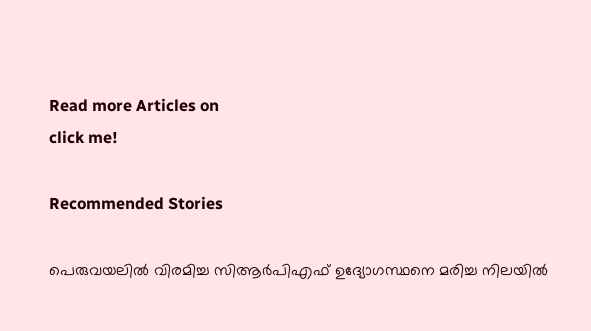Read more Articles on
click me!

Recommended Stories

പെരുവയലിൽ വിരമിച്ച സിആർപിഎഫ് ഉദ്യോഗസ്ഥനെ മരിച്ച നിലയിൽ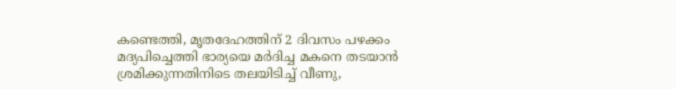കണ്ടെത്തി, മൃതദേഹത്തിന് 2 ദിവസം പഴക്കം
മദ്യപിച്ചെത്തി ഭാര്യയെ മർദിച്ച മകനെ തടയാൻ ശ്രമിക്കുന്നതിനിടെ തലയിടിച്ച് വീണു,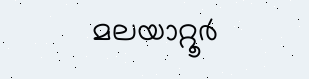മലയാറ്റൂർ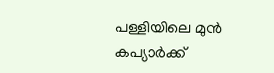പള്ളിയിലെ മുൻ കപ്യാർക്ക്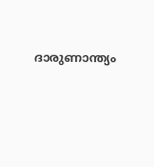ദാരുണാന്ത്യം